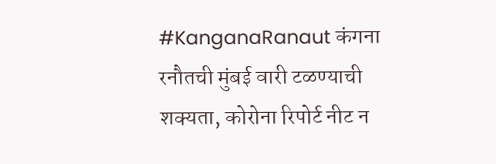#KanganaRanaut कंगना रनौतची मुंबई वारी टळण्याची शक्यता, कोरोना रिपोर्ट नीट न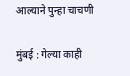आल्याने पुन्हा चाचणी

मुंबई : गेल्या काही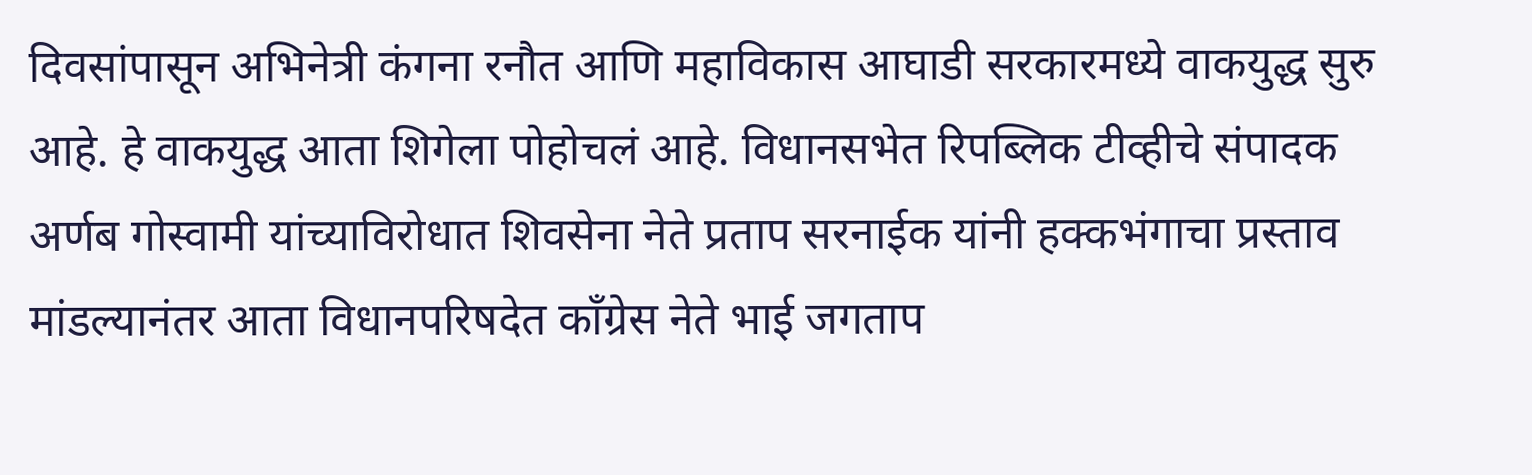दिवसांपासून अभिनेत्री कंगना रनौत आणि महाविकास आघाडी सरकारमध्ये वाकयुद्ध सुरु आहे. हे वाकयुद्ध आता शिगेला पोहोचलं आहे. विधानसभेत रिपब्लिक टीव्हीचे संपादक अर्णब गोस्वामी यांच्याविरोधात शिवसेना नेते प्रताप सरनाईक यांनी हक्कभंगाचा प्रस्ताव मांडल्यानंतर आता विधानपरिषदेत काँग्रेस नेते भाई जगताप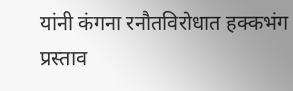यांनी कंगना रनौतविरोधात हक्कभंग प्रस्ताव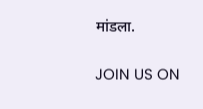मांडला.

JOIN US ON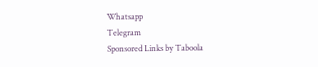Whatsapp
Telegram
Sponsored Links by Taboola